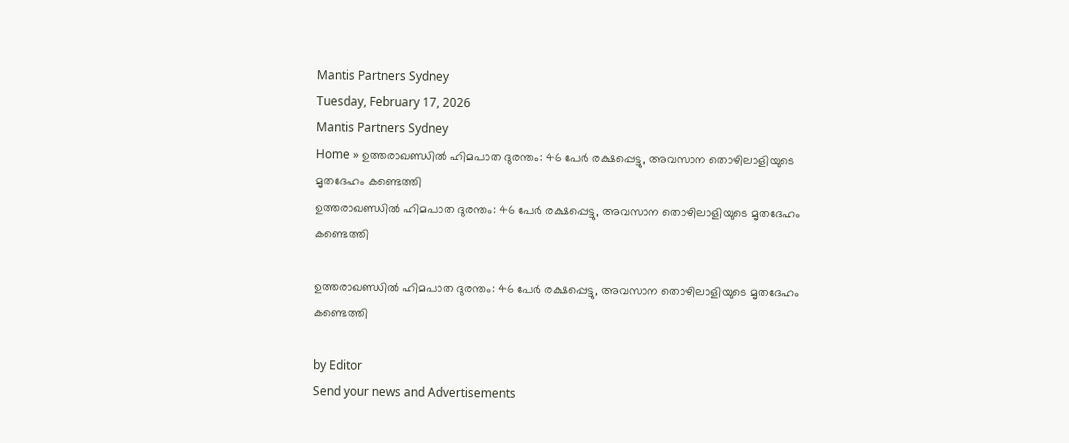Mantis Partners Sydney
Tuesday, February 17, 2026
Mantis Partners Sydney
Home » ഉത്തരാഖണ്ഡിൽ ഹിമപാത ദുരന്തം: 46 പേർ രക്ഷപ്പെട്ടു, അവസാന തൊഴിലാളിയുടെ മൃതദേഹം കണ്ടെത്തി
ഉത്തരാഖണ്ഡിൽ ഹിമപാത ദുരന്തം: 46 പേർ രക്ഷപ്പെട്ടു, അവസാന തൊഴിലാളിയുടെ മൃതദേഹം കണ്ടെത്തി

ഉത്തരാഖണ്ഡിൽ ഹിമപാത ദുരന്തം: 46 പേർ രക്ഷപ്പെട്ടു, അവസാന തൊഴിലാളിയുടെ മൃതദേഹം കണ്ടെത്തി

by Editor
Send your news and Advertisements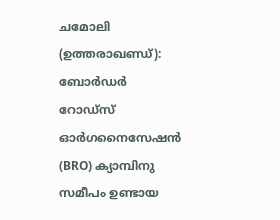ചമോലി (ഉത്തരാഖണ്ഡ്): ബോർഡർ റോഡ്‌സ് ഓർഗനൈസേഷൻ (BRO) ക്യാമ്പിനു സമീപം ഉണ്ടായ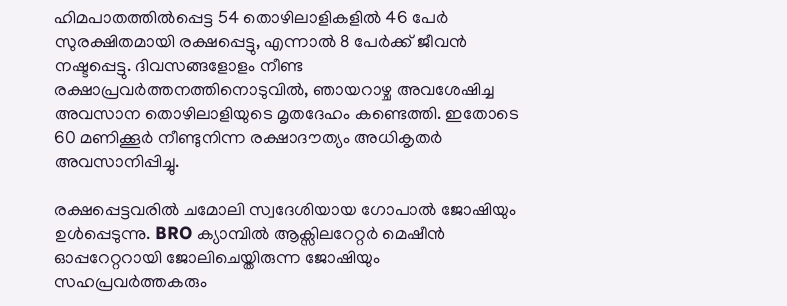ഹിമപാതത്തിൽപ്പെട്ട 54 തൊഴിലാളികളിൽ 46 പേർ സുരക്ഷിതമായി രക്ഷപ്പെട്ടു, എന്നാൽ 8 പേർക്ക് ജീവൻ നഷ്ടപ്പെട്ടു. ദിവസങ്ങളോളം നീണ്ട രക്ഷാപ്രവർത്തനത്തിനൊടുവിൽ, ഞായറാഴ്ച അവശേഷിച്ച അവസാന തൊഴിലാളിയുടെ മൃതദേഹം കണ്ടെത്തി. ഇതോടെ 60 മണിക്കൂർ നീണ്ടുനിന്ന രക്ഷാദൗത്യം അധികൃതർ അവസാനിപ്പിച്ചു.

രക്ഷപ്പെട്ടവരിൽ ചമോലി സ്വദേശിയായ ഗോപാൽ ജോഷിയും ഉൾപ്പെടുന്നു. BRO ക്യാമ്പിൽ ആക്സിലറേറ്റർ മെഷീൻ ഓപ്പറേറ്ററായി ജോലിചെയ്തിരുന്ന ജോഷിയും സഹപ്രവർത്തകരും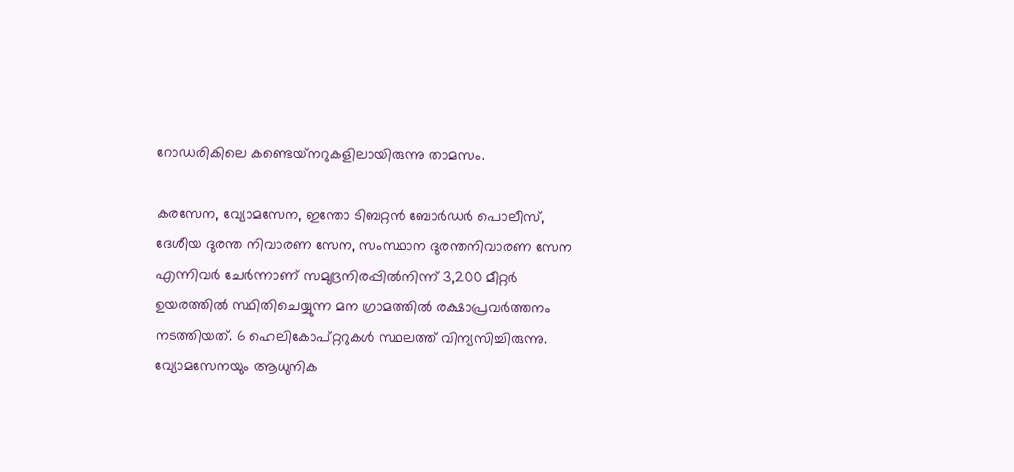റോഡരികിലെ കണ്ടെയ്‌നറുകളിലായിരുന്നു താമസം.

കരസേന, വ്യോമസേന, ഇന്തോ ടിബറ്റൻ ബോർഡർ പൊലീസ്, ദേശീയ ദുരന്ത നിവാരണ സേന, സംസ്ഥാന ദുരന്തനിവാരണ സേന എന്നിവർ ചേർന്നാണ് സമുദ്രനിരപ്പിൽനിന്ന് 3,200 മീറ്റർ ഉയരത്തിൽ സ്ഥിതിചെയ്യുന്ന മന ഗ്രാമത്തിൽ രക്ഷാപ്രവർത്തനം നടത്തിയത്. 6 ഹെലികോപ്റ്ററുകൾ സ്ഥലത്ത് വിന്യസിച്ചിരുന്നു. വ്യോമസേനയും ആധുനിക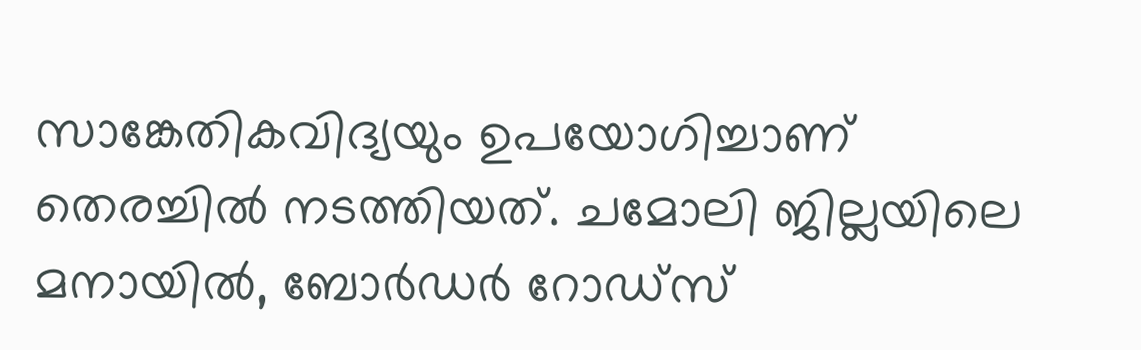സാങ്കേതികവിദ്യയും ഉപയോഗിച്ചാണ് തെരച്ചിൽ നടത്തിയത്. ചമോലി ജില്ലയിലെ മനായിൽ, ബോർഡർ റോഡ്സ്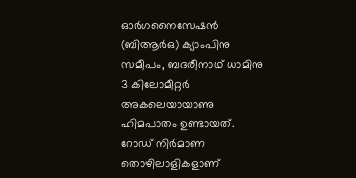ഓർഗനൈസേഷൻ (ബിആർഒ) ക്യാംപിനു സമീപം, ബദരീനാഥ് ധാമിനു 3 കിലോമീറ്റർ അകലെയായാണു ഹിമപാതം ഉണ്ടായത്. റോഡ് നിർമാണ തൊഴിലാളികളാണ്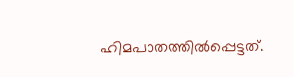ഹിമപാതത്തിൽപ്പെട്ടത്.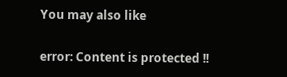You may also like

error: Content is protected !!